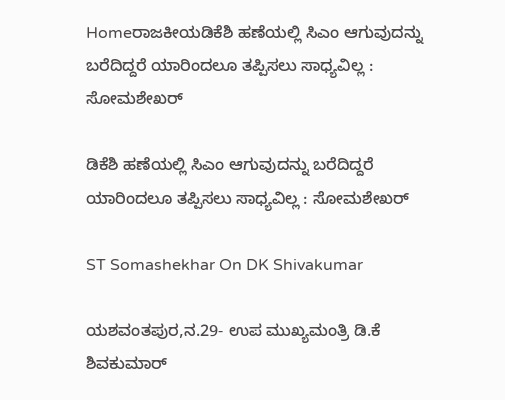Homeರಾಜಕೀಯಡಿಕೆಶಿ ಹಣೆಯಲ್ಲಿ ಸಿಎಂ ಆಗುವುದನ್ನು ಬರೆದಿದ್ದರೆ ಯಾರಿಂದಲೂ ತಪ್ಪಿಸಲು ಸಾಧ್ಯವಿಲ್ಲ : ಸೋಮಶೇಖರ್‌

ಡಿಕೆಶಿ ಹಣೆಯಲ್ಲಿ ಸಿಎಂ ಆಗುವುದನ್ನು ಬರೆದಿದ್ದರೆ ಯಾರಿಂದಲೂ ತಪ್ಪಿಸಲು ಸಾಧ್ಯವಿಲ್ಲ : ಸೋಮಶೇಖರ್‌

ST Somashekhar On DK Shivakumar

ಯಶವಂತಪುರ,ನ.29- ಉಪ ಮುಖ್ಯಮಂತ್ರಿ ಡಿ.ಕೆ ಶಿವಕುಮಾರ್‌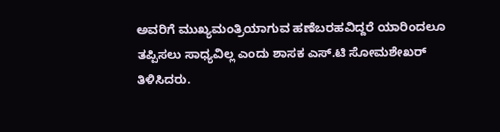ಅವರಿಗೆ ಮುಖ್ಯಮಂತ್ರಿಯಾಗುವ ಹಣೆಬರಹವಿದ್ದರೆ ಯಾರಿಂದಲೂ ತಪ್ಪಿಸಲು ಸಾಧ್ಯವಿಲ್ಲ ಎಂದು ಶಾಸಕ ಎಸ್‌‍.ಟಿ ಸೋಮಶೇಖರ್‌ ತಿಳಿಸಿದರು.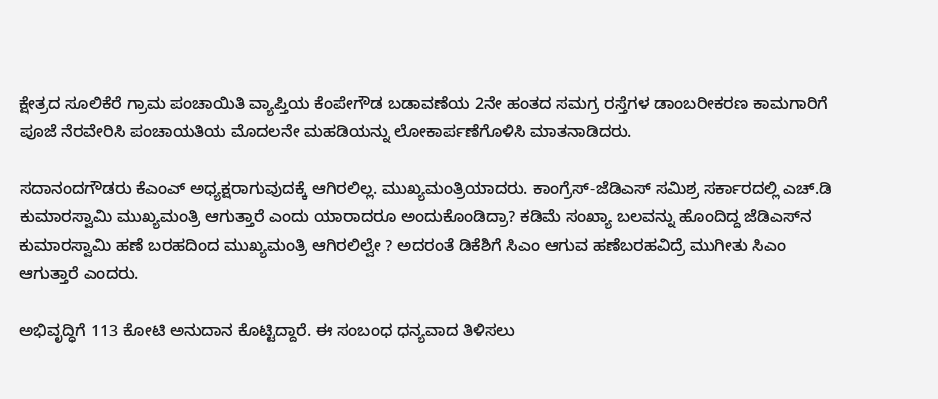ಕ್ಷೇತ್ರದ ಸೂಲಿಕೆರೆ ಗ್ರಾಮ ಪಂಚಾಯಿತಿ ವ್ಯಾಪ್ತಿಯ ಕೆಂಪೇಗೌಡ ಬಡಾವಣೆಯ 2ನೇ ಹಂತದ ಸಮಗ್ರ ರಸ್ತೆಗಳ ಡಾಂಬರೀಕರಣ ಕಾಮಗಾರಿಗೆ ಪೂಜೆ ನೆರವೇರಿಸಿ ಪಂಚಾಯತಿಯ ಮೊದಲನೇ ಮಹಡಿಯನ್ನು ಲೋಕಾರ್ಪಣೆಗೊಳಿಸಿ ಮಾತನಾಡಿದರು.

ಸದಾನಂದಗೌಡರು ಕೆಎಂಎ್‌‍ ಅಧ್ಯಕ್ಷರಾಗುವುದಕ್ಕೆ ಆಗಿರಲಿಲ್ಲ. ಮುಖ್ಯಮಂತ್ರಿಯಾದರು. ಕಾಂಗ್ರೆಸ್‌‍-ಜೆಡಿಎಸ್‌‍ ಸಮಿಶ್ರ ಸರ್ಕಾರದಲ್ಲಿ ಎಚ್‌.ಡಿ ಕುಮಾರಸ್ವಾಮಿ ಮುಖ್ಯಮಂತ್ರಿ ಆಗುತ್ತಾರೆ ಎಂದು ಯಾರಾದರೂ ಅಂದುಕೊಂಡಿದ್ರಾ? ಕಡಿಮೆ ಸಂಖ್ಯಾ ಬಲವನ್ನು ಹೊಂದಿದ್ದ ಜೆಡಿಎಸ್‌‍ನ ಕುಮಾರಸ್ವಾಮಿ ಹಣೆ ಬರಹದಿಂದ ಮುಖ್ಯಮಂತ್ರಿ ಆಗಿರಲಿಲ್ವೇ ? ಅದರಂತೆ ಡಿಕೆಶಿಗೆ ಸಿಎಂ ಆಗುವ ಹಣೆಬರಹವಿದ್ರೆ ಮುಗೀತು ಸಿಎಂ ಆಗುತ್ತಾರೆ ಎಂದರು.

ಅಭಿವೃದ್ಧಿಗೆ 113 ಕೋಟಿ ಅನುದಾನ ಕೊಟ್ಟಿದ್ದಾರೆ. ಈ ಸಂಬಂಧ ಧನ್ಯವಾದ ತಿಳಿಸಲು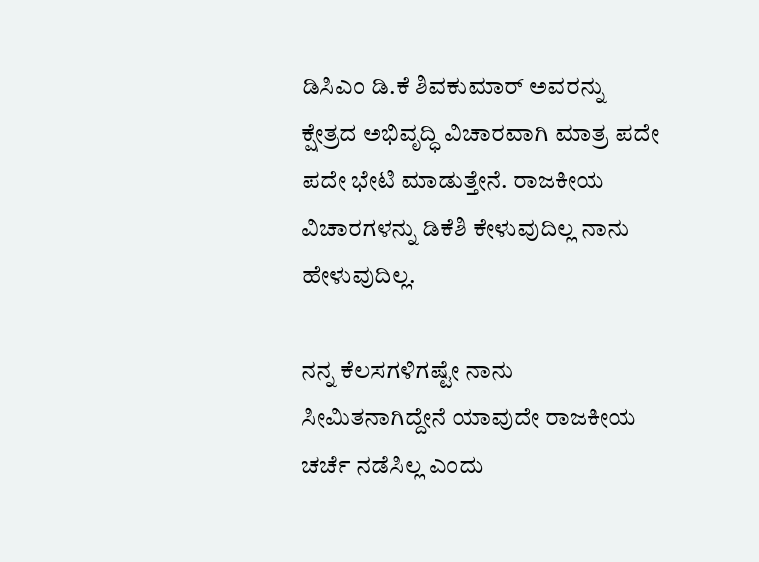ಡಿಸಿಎಂ ಡಿ.ಕೆ ಶಿವಕುಮಾರ್‌ ಅವರನ್ನು ಕ್ಷೇತ್ರದ ಅಭಿವೃದ್ಧಿ ವಿಚಾರವಾಗಿ ಮಾತ್ರ ಪದೇ ಪದೇ ಭೇಟಿ ಮಾಡುತ್ತೇನೆ. ರಾಜಕೀಯ ವಿಚಾರಗಳನ್ನು ಡಿಕೆಶಿ ಕೇಳುವುದಿಲ್ಲ ನಾನು ಹೇಳುವುದಿಲ್ಲ.

ನನ್ನ ಕೆಲಸಗಳಿಗಷ್ಟೇ ನಾನು ಸೀಮಿತನಾಗಿದ್ದೇನೆ ಯಾವುದೇ ರಾಜಕೀಯ ಚರ್ಚೆ ನಡೆಸಿಲ್ಲ ಎಂದು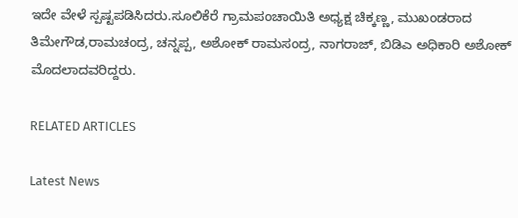ಇದೇ ವೇಳೆ ಸ್ಪಷ್ಟಪಡಿಸಿದರು.ಸೂಲಿಕೆರೆ ಗ್ರಾಮಪಂಚಾಯಿತಿ ಅಧ್ಯಕ್ಷ ಚಿಕ್ಕಣ್ಣ, ಮುಖಂಡರಾದ ತಿಮೇಗೌಡ,ರಾಮಚಂದ್ರ, ಚನ್ನಪ್ಪ, ಅಶೋಕ್‌ ರಾಮಸಂದ್ರ, ನಾಗರಾಜ್‌‍, ಬಿಡಿಎ ಅಧಿಕಾರಿ ಅಶೋಕ್‌ ಮೊದಲಾದವರಿದ್ದರು.

RELATED ARTICLES

Latest News